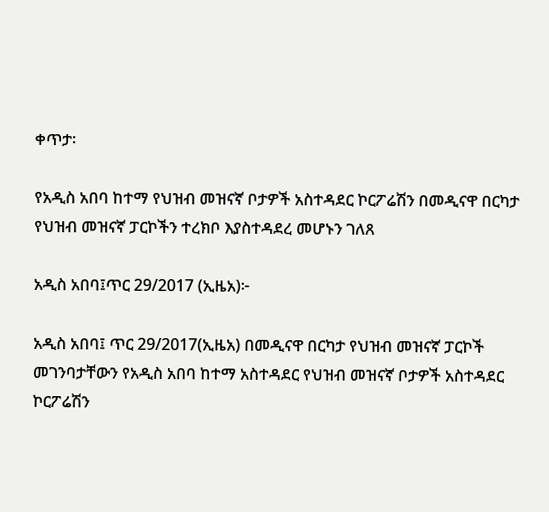ቀጥታ፡

የአዲስ አበባ ከተማ የህዝብ መዝናኛ ቦታዎች አስተዳደር ኮርፖሬሽን በመዲናዋ በርካታ የህዝብ መዝናኛ ፓርኮችን ተረክቦ እያስተዳደረ መሆኑን ገለጸ

አዲስ አበባ፤ጥር 29/2017 (ኢዜአ)፦

አዲስ አበባ፤ ጥር 29/2017(ኢዜአ) በመዲናዋ በርካታ የህዝብ መዝናኛ ፓርኮች መገንባታቸውን የአዲስ አበባ ከተማ አስተዳደር የህዝብ መዝናኛ ቦታዎች አስተዳደር ኮርፖሬሽን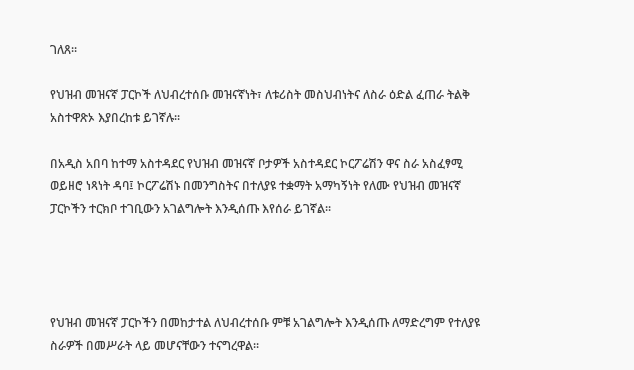ገለጸ፡፡

የህዝብ መዝናኛ ፓርኮች ለህብረተሰቡ መዝናኛነት፣ ለቱሪስት መስህብነትና ለስራ ዕድል ፈጠራ ትልቅ አስተዋጽኦ እያበረከቱ ይገኛሉ፡፡

በአዲስ አበባ ከተማ አስተዳደር የህዝብ መዝናኛ ቦታዎች አስተዳደር ኮርፖሬሽን ዋና ስራ አስፈፃሚ ወይዘሮ ነጻነት ዳባ፤ ኮርፖሬሽኑ በመንግስትና በተለያዩ ተቋማት አማካኝነት የለሙ የህዝብ መዝናኛ ፓርኮችን ተርክቦ ተገቢውን አገልግሎት እንዲሰጡ እየሰራ ይገኛል፡፡




የህዝብ መዝናኛ ፓርኮችን በመከታተል ለህብረተሰቡ ምቹ አገልግሎት እንዲሰጡ ለማድረግም የተለያዩ ስራዎች በመሥራት ላይ መሆናቸውን ተናግረዋል፡፡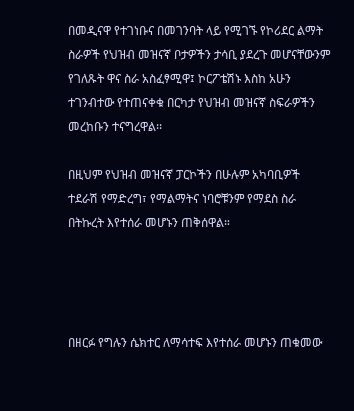በመዲናዋ የተገነቡና በመገንባት ላይ የሚገኙ የኮሪደር ልማት ስራዎች የህዝብ መዝናኛ ቦታዎችን ታሳቢ ያደረጉ መሆናቸውንም የገለጹት ዋና ስራ አስፈፃሚዋ፤ ኮርፖቴሽኑ እስከ አሁን ተገንብተው የተጠናቀቁ በርካታ የህዝብ መዝናኛ ስፍራዎችን መረከቡን ተናግረዋል፡፡

በዚህም የህዝብ መዝናኛ ፓርኮችን በሁሉም አካባቢዎች ተደራሽ የማድረግ፣ የማልማትና ነባሮቹንም የማደስ ስራ በትኩረት እየተሰራ መሆኑን ጠቅሰዋል።




በዘርፉ የግሉን ሴክተር ለማሳተፍ እየተሰራ መሆኑን ጠቁመው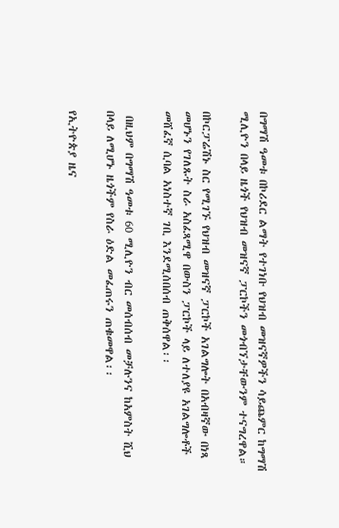በግማሽ ዓመቱ በኮሪደር ልማት የተገነቡ የህዝብ መዝናኛዎችን ሳይጨምር ከግማሽ ሚሊዮን በላይ ዜጎች የህዝብ መዝናኛ ፓርኮችን መጎብኘታቸውንም ተናግረዋል።

በኮርፓሬሽኑ ስር የሚገኙ የህዝብ መዝናኛ ፓርኮች አገልግሎት በአብዛኛው በነጻ መሆኑን የገለጹት ስራ አስፈጻሚዋ በውስን ፓርኮች ላይ ለተለያዩ አገልግሎቶች መሸፈኛ ሲባል አነስተኛ ገቢ እንደሚሰበሰብ ጠቅሰዋል፡፡

 በዚህም በግማሽ ዓመቱ 60 ሚሊዮን ብር መሰብሰብ መቻሉንና ከአምስት ሺህ በላይ ለሚሆኑ ዜጎችም የስራ ዕድል መፈጠሩን ጠቁመዋል፡፡

የኢትዮጵያ ዜና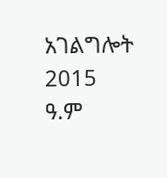አገልግሎት
2015
ዓ.ም